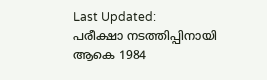Last Updated:
പരീക്ഷാ നടത്തിപ്പിനായി ആകെ 1984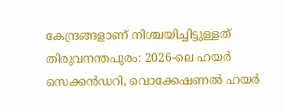കേന്ദ്രങ്ങളാണ് നിശ്ചയിച്ചിട്ടുള്ളത്
തിരുവനന്തപുരം: 2026-ലെ ഹയർ സെക്കൻഡറി, വൊക്കേഷണൽ ഹയർ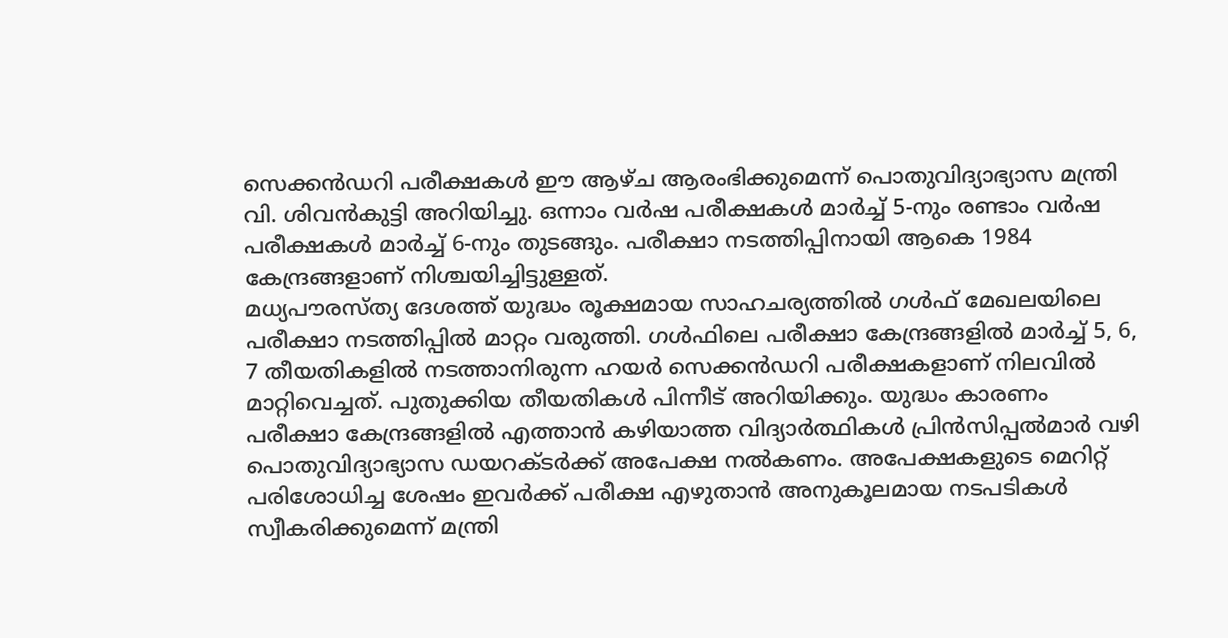സെക്കൻഡറി പരീക്ഷകൾ ഈ ആഴ്ച ആരംഭിക്കുമെന്ന് പൊതുവിദ്യാഭ്യാസ മന്ത്രി വി. ശിവൻകുട്ടി അറിയിച്ചു. ഒന്നാം വർഷ പരീക്ഷകൾ മാർച്ച് 5-നും രണ്ടാം വർഷ പരീക്ഷകൾ മാർച്ച് 6-നും തുടങ്ങും. പരീക്ഷാ നടത്തിപ്പിനായി ആകെ 1984 കേന്ദ്രങ്ങളാണ് നിശ്ചയിച്ചിട്ടുള്ളത്.
മധ്യപൗരസ്ത്യ ദേശത്ത് യുദ്ധം രൂക്ഷമായ സാഹചര്യത്തിൽ ഗൾഫ് മേഖലയിലെ പരീക്ഷാ നടത്തിപ്പിൽ മാറ്റം വരുത്തി. ഗൾഫിലെ പരീക്ഷാ കേന്ദ്രങ്ങളിൽ മാർച്ച് 5, 6, 7 തീയതികളിൽ നടത്താനിരുന്ന ഹയർ സെക്കൻഡറി പരീക്ഷകളാണ് നിലവിൽ മാറ്റിവെച്ചത്. പുതുക്കിയ തീയതികൾ പിന്നീട് അറിയിക്കും. യുദ്ധം കാരണം പരീക്ഷാ കേന്ദ്രങ്ങളിൽ എത്താൻ കഴിയാത്ത വിദ്യാർത്ഥികൾ പ്രിൻസിപ്പൽമാർ വഴി പൊതുവിദ്യാഭ്യാസ ഡയറക്ടർക്ക് അപേക്ഷ നൽകണം. അപേക്ഷകളുടെ മെറിറ്റ് പരിശോധിച്ച ശേഷം ഇവർക്ക് പരീക്ഷ എഴുതാൻ അനുകൂലമായ നടപടികൾ സ്വീകരിക്കുമെന്ന് മന്ത്രി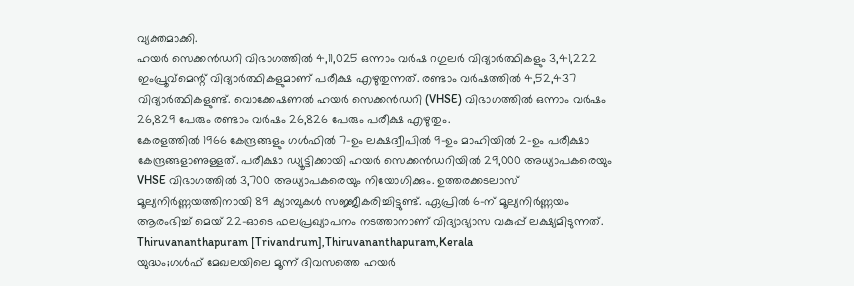വ്യക്തമാക്കി.
ഹയർ സെക്കൻഡറി വിഭാഗത്തിൽ 4,11,025 ഒന്നാം വർഷ റഗുലർ വിദ്യാർത്ഥികളും 3,41,222 ഇംപ്രൂവ്മെന്റ് വിദ്യാർത്ഥികളുമാണ് പരീക്ഷ എഴുതുന്നത്. രണ്ടാം വർഷത്തിൽ 4,52,437 വിദ്യാർത്ഥികളുണ്ട്. വൊക്കേഷണൽ ഹയർ സെക്കൻഡറി (VHSE) വിഭാഗത്തിൽ ഒന്നാം വർഷം 26,829 പേരും രണ്ടാം വർഷം 26,826 പേരും പരീക്ഷ എഴുതും.
കേരളത്തിൽ 1966 കേന്ദ്രങ്ങളും ഗൾഫിൽ 7-ഉം ലക്ഷദ്വീപിൽ 9-ഉം മാഹിയിൽ 2-ഉം പരീക്ഷാ കേന്ദ്രങ്ങളാണുള്ളത്. പരീക്ഷാ ഡ്യൂട്ടിക്കായി ഹയർ സെക്കൻഡറിയിൽ 29,000 അധ്യാപകരെയും VHSE വിഭാഗത്തിൽ 3,700 അധ്യാപകരെയും നിയോഗിക്കും. ഉത്തരക്കടലാസ് മൂല്യനിർണ്ണയത്തിനായി 89 ക്യാമ്പുകൾ സജ്ജീകരിച്ചിട്ടുണ്ട്. ഏപ്രിൽ 6-ന് മൂല്യനിർണ്ണയം ആരംഭിച്ച് മെയ് 22-ഓടെ ഫലപ്രഖ്യാപനം നടത്താനാണ് വിദ്യാഭ്യാസ വകുപ്പ് ലക്ഷ്യമിടുന്നത്.
Thiruvananthapuram [Trivandrum],Thiruvananthapuram,Kerala
യുദ്ധം;ഗൾഫ് മേഖലയിലെ മൂന്ന് ദിവസത്തെ ഹയർ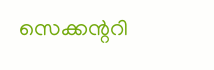സെക്കന്ററി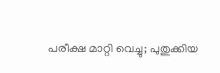പരീക്ഷ മാറ്റി വെച്ചു; പുതുക്കിയ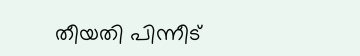തീയതി പിന്നീട്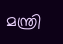മന്ത്രി